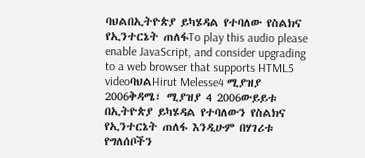ባህልበኢትዮጵያ ይካሄዳል የተባለው የስልክና የኢንተርኔት ጠለፋTo play this audio please enable JavaScript, and consider upgrading to a web browser that supports HTML5 videoባህልHirut Melesse4 ሚያዝያ 2006ቅዳሜ፣ ሚያዝያ 4 2006ውይይቱ በኢትዮጵያ ይካሄዳል የተባለውን የስልክና የኢንተርኔት ጠለፋ እንዲሁም በሃገሪቱ የግለሰቦችን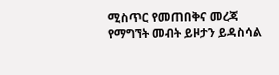ሚስጥር የመጠበቅና መረጃ የማግኘት መብት ይዞታን ይዳስሳል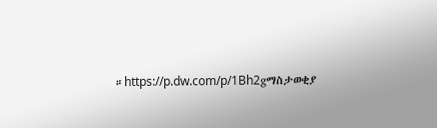።https://p.dw.com/p/1Bh2gማስታወቂያ